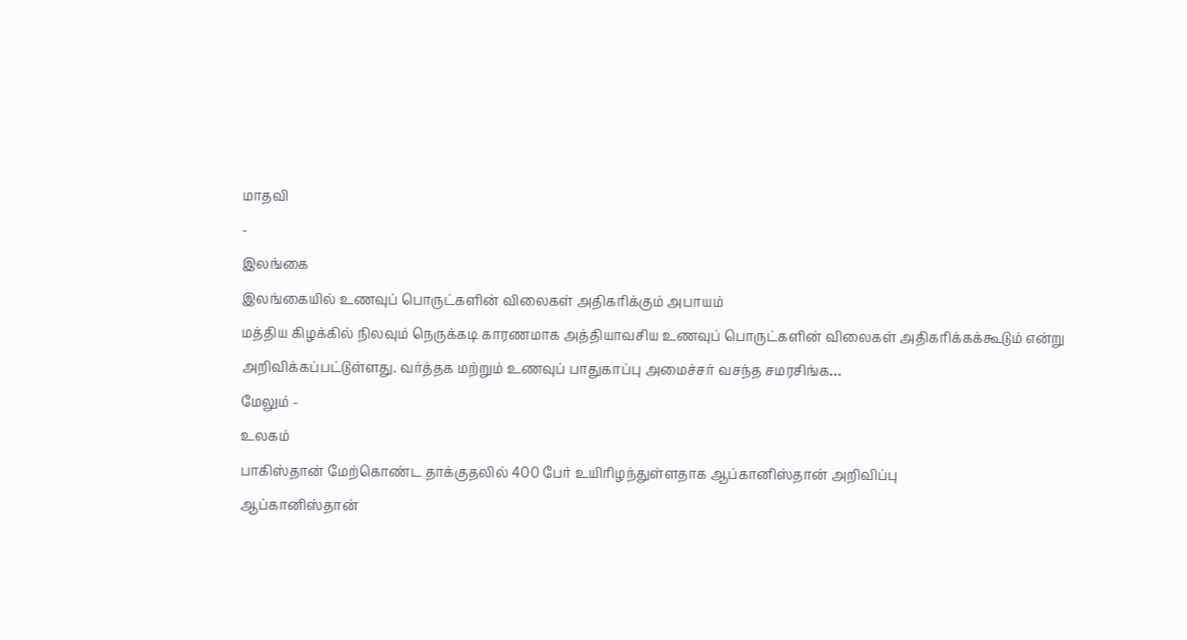மாதவி
-
இலங்கை
இலங்கையில் உணவுப் பொருட்களின் விலைகள் அதிகரிக்கும் அபாயம்
மத்திய கிழக்கில் நிலவும் நெருக்கடி காரணமாக அத்தியாவசிய உணவுப் பொருட்களின் விலைகள் அதிகரிக்கக்கூடும் என்று அறிவிக்கப்பட்டுள்ளது. வர்த்தக மற்றும் உணவுப் பாதுகாப்பு அமைச்சர் வசந்த சமரசிங்க…
மேலும் -
உலகம்
பாகிஸ்தான் மேற்கொண்ட தாக்குதலில் 400 பேர் உயிரிழந்துள்ளதாக ஆப்கானிஸ்தான் அறிவிப்பு
ஆப்கானிஸ்தான்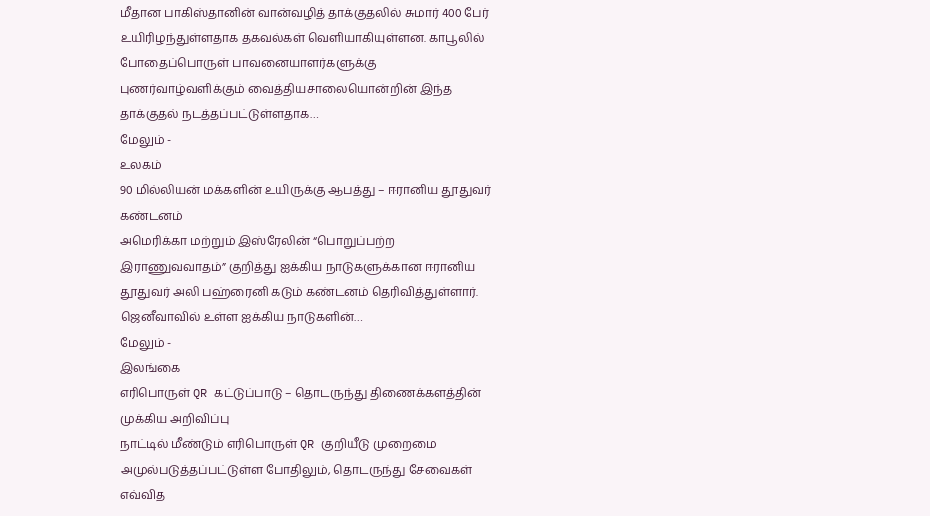மீதான பாகிஸ்தானின் வான்வழித் தாக்குதலில் சுமார் 400 பேர் உயிரிழந்துள்ளதாக தகவல்கள் வெளியாகியுள்ளன. காபூலில் போதைப்பொருள் பாவனையாளர்களுக்கு புணர்வாழ்வளிக்கும் வைத்தியசாலையொன்றின் இந்த தாக்குதல் நடத்தப்பட்டுள்ளதாக…
மேலும் -
உலகம்
90 மில்லியன் மக்களின் உயிருக்கு ஆபத்து – ஈரானிய தூதுவர் கண்டனம்
அமெரிக்கா மற்றும் இஸ்ரேலின் “பொறுப்பற்ற இராணுவவாதம்” குறித்து ஐக்கிய நாடுகளுக்கான ஈரானிய தூதுவர் அலி பஹ்ரைனி கடும் கண்டனம் தெரிவித்துள்ளார். ஜெனீவாவில் உள்ள ஐக்கிய நாடுகளின்…
மேலும் -
இலங்கை
எரிபொருள் QR கட்டுப்பாடு – தொடருந்து திணைக்களத்தின் முக்கிய அறிவிப்பு
நாட்டில் மீண்டும் எரிபொருள் QR குறியீடு முறைமை அமுல்படுத்தப்பட்டுள்ள போதிலும், தொடருந்து சேவைகள் எவ்வித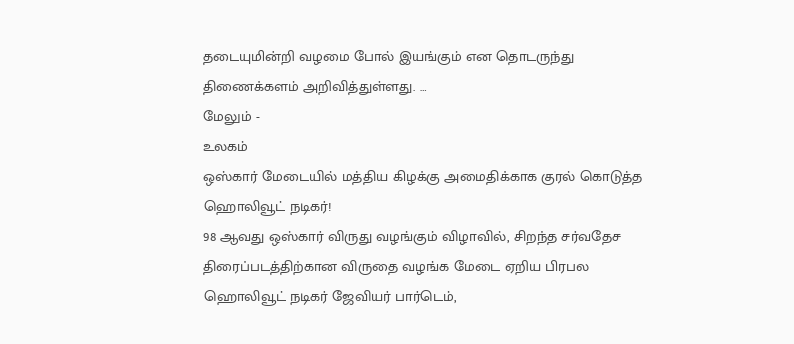தடையுமின்றி வழமை போல் இயங்கும் என தொடருந்து திணைக்களம் அறிவித்துள்ளது. …
மேலும் -
உலகம்
ஒஸ்கார் மேடையில் மத்திய கிழக்கு அமைதிக்காக குரல் கொடுத்த ஹொலிவூட் நடிகர்!
98 ஆவது ஒஸ்கார் விருது வழங்கும் விழாவில், சிறந்த சர்வதேச திரைப்படத்திற்கான விருதை வழங்க மேடை ஏறிய பிரபல ஹொலிவூட் நடிகர் ஜேவியர் பார்டெம்,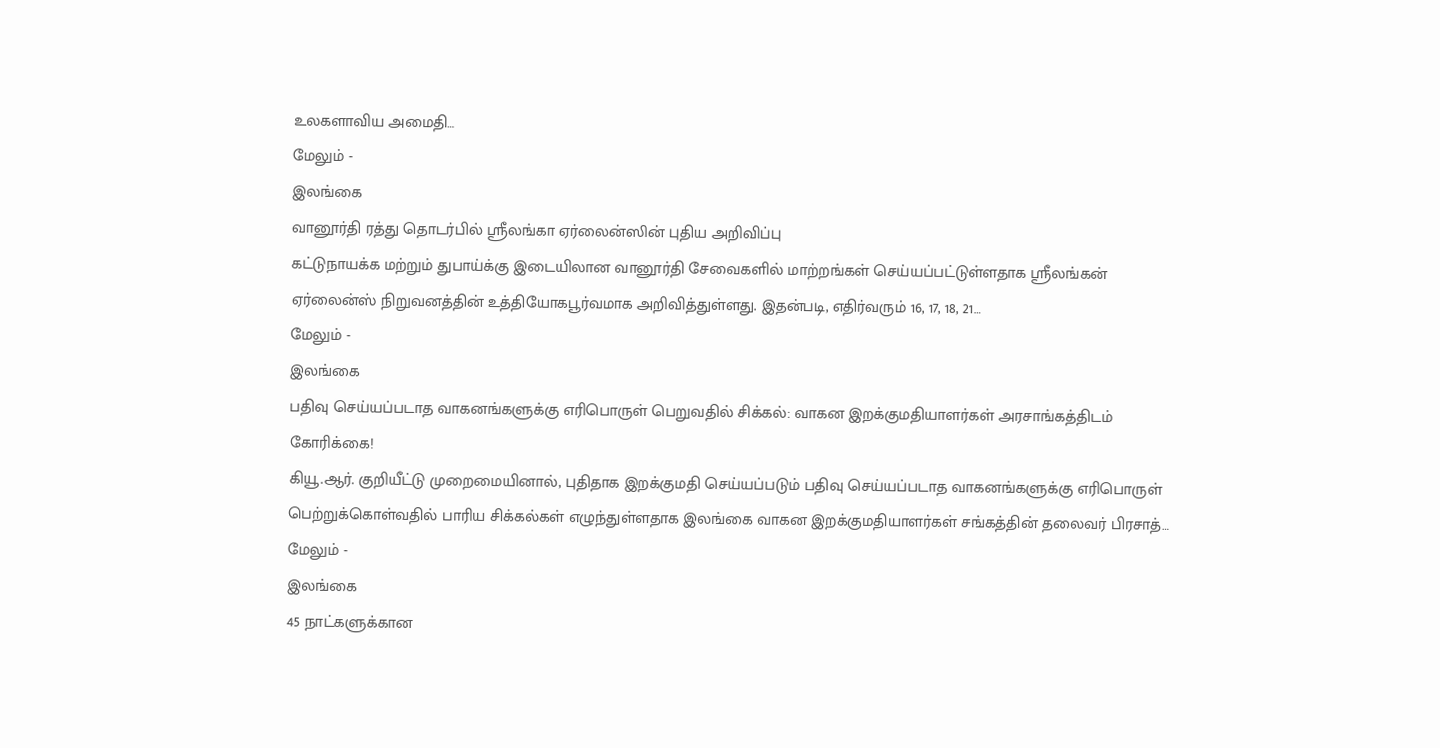உலகளாவிய அமைதி…
மேலும் -
இலங்கை
வானூர்தி ரத்து தொடர்பில் ஸ்ரீலங்கா ஏர்லைன்ஸின் புதிய அறிவிப்பு
கட்டுநாயக்க மற்றும் துபாய்க்கு இடையிலான வானூர்தி சேவைகளில் மாற்றங்கள் செய்யப்பட்டுள்ளதாக ஸ்ரீலங்கன் ஏர்லைன்ஸ் நிறுவனத்தின் உத்தியோகபூர்வமாக அறிவித்துள்ளது. இதன்படி, எதிர்வரும் 16, 17, 18, 21…
மேலும் -
இலங்கை
பதிவு செய்யப்படாத வாகனங்களுக்கு எரிபொருள் பெறுவதில் சிக்கல்: வாகன இறக்குமதியாளர்கள் அரசாங்கத்திடம் கோரிக்கை!
கியூ.ஆர். குறியீட்டு முறைமையினால், புதிதாக இறக்குமதி செய்யப்படும் பதிவு செய்யப்படாத வாகனங்களுக்கு எரிபொருள் பெற்றுக்கொள்வதில் பாரிய சிக்கல்கள் எழுந்துள்ளதாக இலங்கை வாகன இறக்குமதியாளர்கள் சங்கத்தின் தலைவர் பிரசாத்…
மேலும் -
இலங்கை
45 நாட்களுக்கான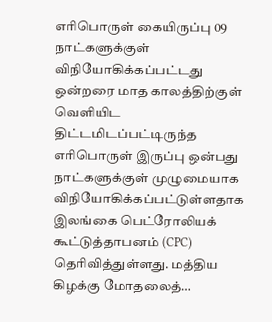எரிபொருள் கையிருப்பு 09 நாட்களுக்குள் விநியோகிக்கப்பட்டது
ஒன்றரை மாத காலத்திற்குள் வெளியிட திட்டமிடப்பட்டிருந்த எரிபொருள் இருப்பு ஒன்பது நாட்களுக்குள் முழுமையாக விநியோகிக்கப்பட்டுள்ளதாக இலங்கை பெட்ரோலியக் கூட்டுத்தாபனம் (CPC) தெரிவித்துள்ளது. மத்திய கிழக்கு மோதலைத்…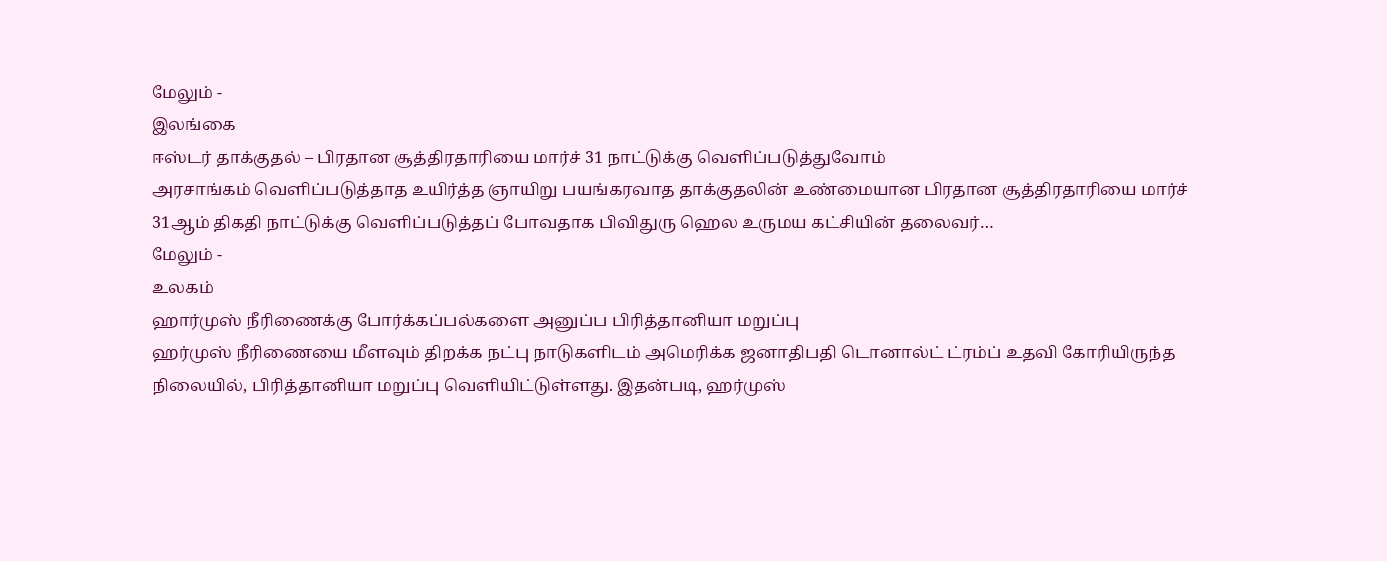மேலும் -
இலங்கை
ஈஸ்டர் தாக்குதல் – பிரதான சூத்திரதாரியை மார்ச் 31 நாட்டுக்கு வெளிப்படுத்துவோம்
அரசாங்கம் வெளிப்படுத்தாத உயிர்த்த ஞாயிறு பயங்கரவாத தாக்குதலின் உண்மையான பிரதான சூத்திரதாரியை மார்ச் 31ஆம் திகதி நாட்டுக்கு வெளிப்படுத்தப் போவதாக பிவிதுரு ஹெல உருமய கட்சியின் தலைவர்…
மேலும் -
உலகம்
ஹார்முஸ் நீரிணைக்கு போர்க்கப்பல்களை அனுப்ப பிரித்தானியா மறுப்பு
ஹர்முஸ் நீரிணையை மீளவும் திறக்க நட்பு நாடுகளிடம் அமெரிக்க ஜனாதிபதி டொனால்ட் ட்ரம்ப் உதவி கோரியிருந்த நிலையில், பிரித்தானியா மறுப்பு வெளியிட்டுள்ளது. இதன்படி, ஹர்முஸ்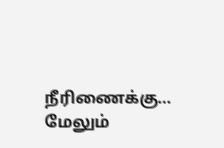நீரிணைக்கு…
மேலும்